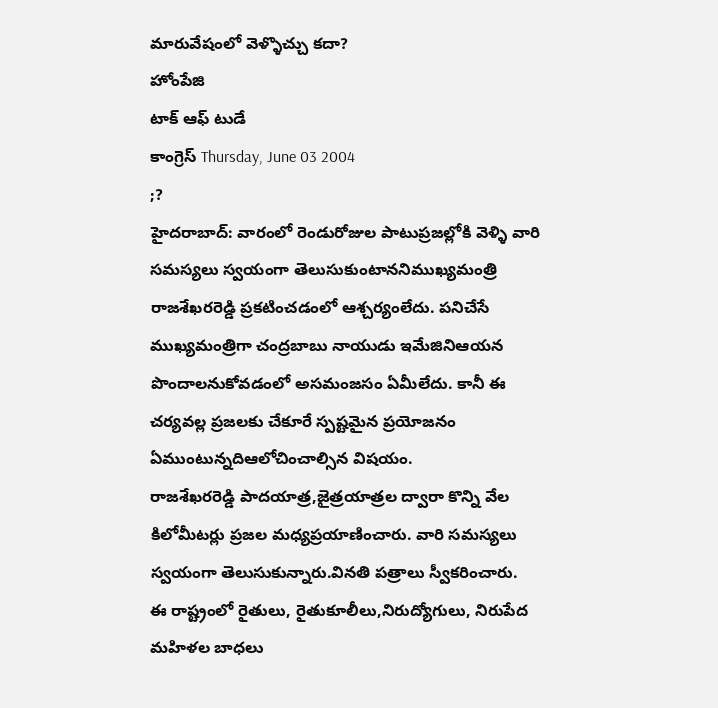మారువేషంలో వెళ్ళొచ్చు కదా?
హోంపేజి
టాక్ ఆఫ్ టుడే
కాంగ్రెస్ Thursday, June 03 2004
;?
హైదరాబాద్: వారంలో రెండురోజుల పాటుప్రజల్లోకి వెళ్ళి వారి సమస్యలు స్వయంగా తెలుసుకుంటాననిముఖ్యమంత్రి రాజశేఖరరెడ్డి ప్రకటించడంలో ఆశ్చర్యంలేదు. పనిచేసే ముఖ్యమంత్రిగా చంద్రబాబు నాయుడు ఇమేజినిఆయన పొందాలనుకోవడంలో అసమంజసం ఏమీలేదు. కానీ ఈ చర్యవల్ల ప్రజలకు చేకూరే స్పష్టమైన ప్రయోజనం ఏముంటున్నదిఆలోచించాల్సిన విషయం.
రాజశేఖరరెడ్డి పాదయాత్ర,జైత్రయాత్రల ద్వారా కొన్ని వేల కిలోమీటర్లు ప్రజల మధ్యప్రయాణించారు. వారి సమస్యలు స్వయంగా తెలుసుకున్నారు.వినతి పత్రాలు స్వీకరించారు.
ఈ రాష్ట్రంలో రైతులు, రైతుకూలీలు,నిరుద్యోగులు, నిరుపేద మహిళల బాధలు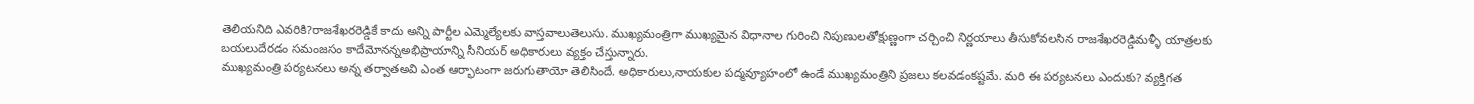తెలియనిది ఎవరికి?రాజశేఖరరెడ్డికే కాదు అన్ని పార్టీల ఎమ్మెల్యేలకు వాస్తవాలుతెలుసు. ముఖ్యమంత్రిగా ముఖ్యమైన విధానాల గురించి నిపుణులతోక్షుణ్ణంగా చర్చించి నిర్ణయాలు తీసుకోవలసిన రాజశేఖరరెడ్డిమళ్ళీ యాత్రలకు బయలుదేరడం సమంజసం కాదేమోనన్నఅభిప్రాయాన్ని సీనియర్ అధికారులు వ్యక్తం చేస్తున్నారు.
ముఖ్యమంత్రి పర్యటనలు అన్న తర్వాతఅవి ఎంత ఆర్భాటంగా జరుగుతాయో తెలిసిందే. అధికారులు,నాయకుల పద్మవ్యూహంలో ఉండే ముఖ్యమంత్రిని ప్రజలు కలవడంకష్టమే. మరి ఈ పర్యటనలు ఎందుకు? వ్యక్తిగత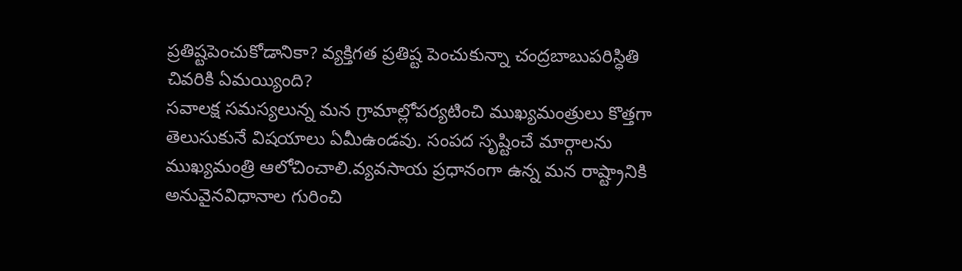ప్రతిష్టపెంచుకోడానికా? వ్యక్తిగత ప్రతిష్ట పెంచుకున్నా చంద్రబాబుపరిస్ధితి చివరికి ఏమయ్యింది?
సవాలక్ష సమస్యలున్న మన గ్రామాల్లోపర్యటించి ముఖ్యమంత్రులు కొత్తగా తెలుసుకునే విషయాలు ఏమీఉండవు. సంపద సృష్టించే మార్గాలను ముఖ్యమంత్రి ఆలోచించాలి.వ్యవసాయ ప్రధానంగా ఉన్న మన రాష్ట్రానికి అనువైనవిధానాల గురించి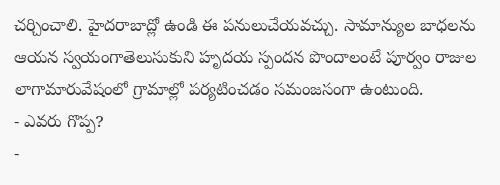చర్చించాలి. హైదరాబాద్లో ఉండి ఈ పనులుచేయవచ్చు. సామాన్యుల బాధలను ఆయన స్వయంగాతెలుసుకుని హృదయ స్పందన పొందాలంటే పూర్వం రాజుల లాగామారువేషంలో గ్రామాల్లో పర్యటించడం సమంజసంగా ఉంటుంది.
- ఎవరు గొప్ప?
-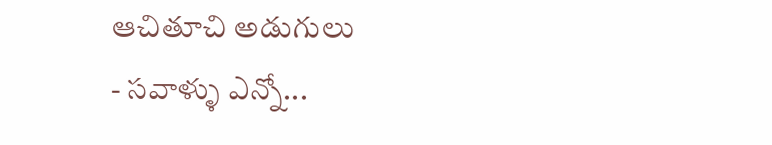ఆచితూచి అడుగులు
- సవాళ్ళు ఎన్నో...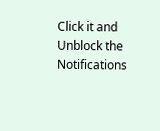Click it and Unblock the Notifications